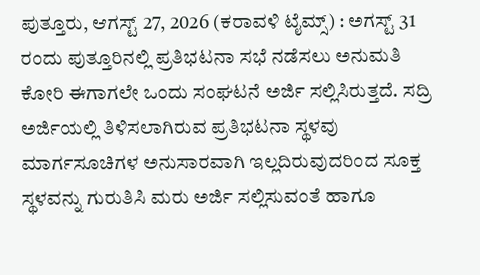ಪುತ್ತೂರು, ಆಗಸ್ಟ್ 27, 2026 (ಕರಾವಳಿ ಟೈಮ್ಸ್) : ಅಗಸ್ಟ್ 31 ರಂದು ಪುತ್ತೂರಿನಲ್ಲಿ ಪ್ರತಿಭಟನಾ ಸಭೆ ನಡೆಸಲು ಅನುಮತಿ ಕೋರಿ ಈಗಾಗಲೇ ಒಂದು ಸಂಘಟನೆ ಅರ್ಜಿ ಸಲ್ಲಿಸಿರುತ್ತದೆ. ಸದ್ರಿ ಅರ್ಜಿಯಲ್ಲಿ ತಿಳಿಸಲಾಗಿರುವ ಪ್ರತಿಭಟನಾ ಸ್ಥಳವು ಮಾರ್ಗಸೂಚಿಗಳ ಅನುಸಾರವಾಗಿ ಇಲ್ಲದಿರುವುದರಿಂದ ಸೂಕ್ತ ಸ್ಥಳವನ್ನು ಗುರುತಿಸಿ ಮರು ಅರ್ಜಿ ಸಲ್ಲಿಸುವಂತೆ ಹಾಗೂ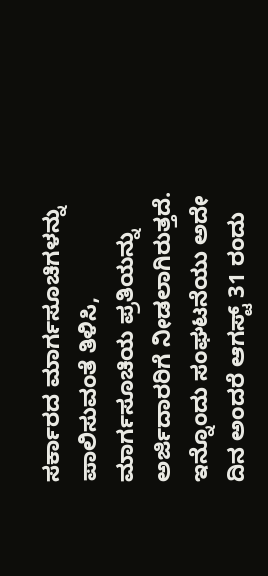ಸರ್ಕಾರದ ಮಾರ್ಗಸೂಚಿಗಳನ್ನು ಪಾಲಿಸುವಂತೆ ತಿಳಿಸಿ, ಮಾರ್ಗಸೂಚಿಯ ಪ್ರತಿಯನ್ನು ಅರ್ಜಿದಾರರಿಗೆ ನೀಡಲಾಗಿರುತ್ತದೆ.
ಇನ್ನೊಂದು ಸಂಘಟನೆಯು ಅದೇ ದಿನ ಅಂದರೆ ಆಗಸ್ಟ್ 31 ರಂದು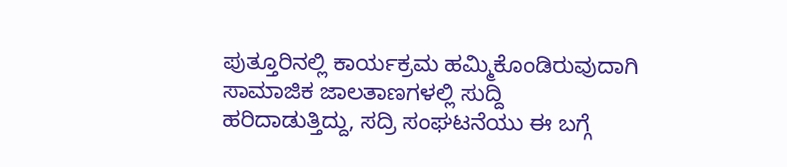ಪುತ್ತೂರಿನಲ್ಲಿ ಕಾರ್ಯಕ್ರಮ ಹಮ್ಮಿಕೊಂಡಿರುವುದಾಗಿ ಸಾಮಾಜಿಕ ಜಾಲತಾಣಗಳಲ್ಲಿ ಸುದ್ದಿ ಹರಿದಾಡುತ್ತಿದ್ದು, ಸದ್ರಿ ಸಂಘಟನೆಯು ಈ ಬಗ್ಗೆ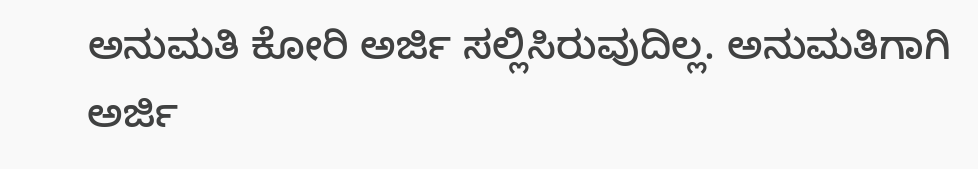ಅನುಮತಿ ಕೋರಿ ಅರ್ಜಿ ಸಲ್ಲಿಸಿರುವುದಿಲ್ಲ. ಅನುಮತಿಗಾಗಿ ಅರ್ಜಿ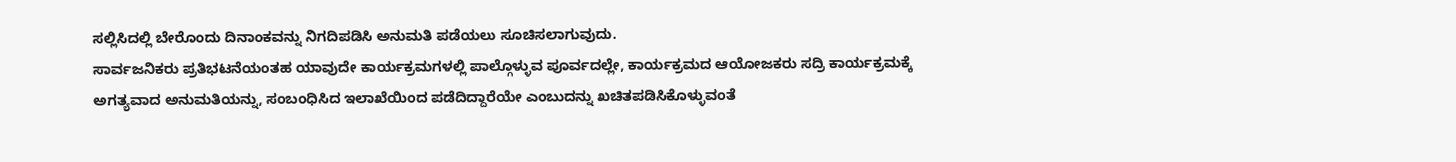ಸಲ್ಲಿಸಿದಲ್ಲಿ ಬೇರೊಂದು ದಿನಾಂಕವನ್ನು ನಿಗದಿಪಡಿಸಿ ಅನುಮತಿ ಪಡೆಯಲು ಸೂಚಿಸಲಾಗುವುದು.
ಸಾರ್ವಜನಿಕರು ಪ್ರತಿಭಟನೆಯಂತಹ ಯಾವುದೇ ಕಾರ್ಯಕ್ರಮಗಳಲ್ಲಿ ಪಾಲ್ಗೊಳ್ಳುವ ಪೂರ್ವದಲ್ಲೇ, ಕಾರ್ಯಕ್ರಮದ ಆಯೋಜಕರು ಸದ್ರಿ ಕಾರ್ಯಕ್ರಮಕ್ಕೆ ಅಗತ್ಯವಾದ ಅನುಮತಿಯನ್ನು, ಸಂಬಂಧಿಸಿದ ಇಲಾಖೆಯಿಂದ ಪಡೆದಿದ್ದಾರೆಯೇ ಎಂಬುದನ್ನು ಖಚಿತಪಡಿಸಿಕೊಳ್ಳುವಂತೆ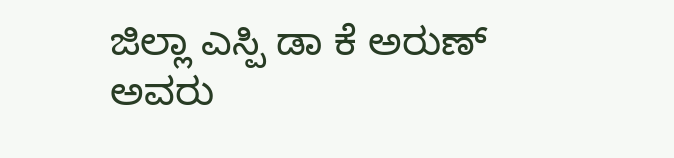ಜಿಲ್ಲಾ ಎಸ್ಪಿ ಡಾ ಕೆ ಅರುಣ್ ಅವರು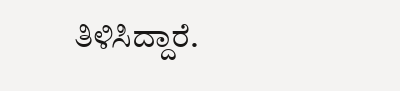ತಿಳಿಸಿದ್ದಾರೆ.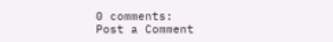0 comments:
Post a Comment